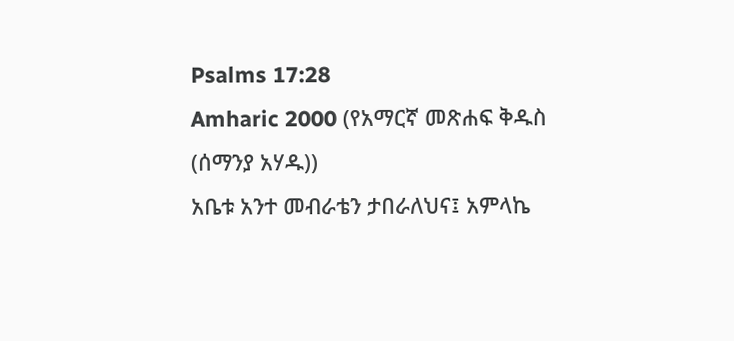Psalms 17:28
Amharic 2000 (የአማርኛ መጽሐፍ ቅዱስ (ሰማንያ አሃዱ))
አቤቱ አንተ መብራቴን ታበራለህና፤ አምላኬ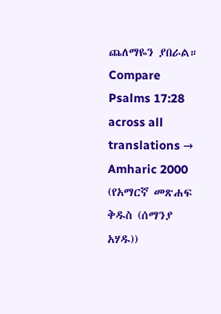ጨለማዬን ያበራል።
Compare Psalms 17:28 across all translations →
Amharic 2000 (የአማርኛ መጽሐፍ ቅዱስ (ሰማንያ አሃዱ))